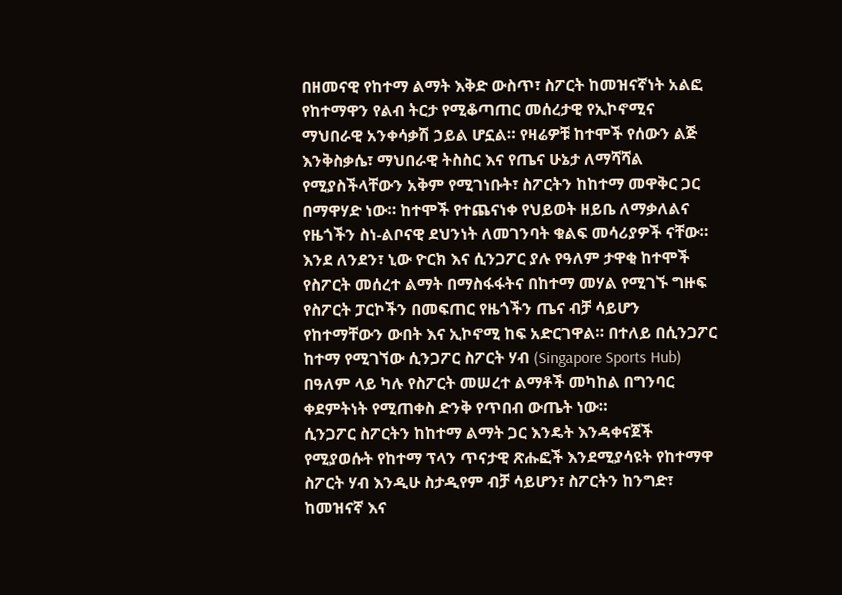በዘመናዊ የከተማ ልማት እቅድ ውስጥ፣ ስፖርት ከመዝናኛነት አልፎ የከተማዋን የልብ ትርታ የሚቆጣጠር መሰረታዊ የኢኮኖሚና ማህበራዊ አንቀሳቃሽ ኃይል ሆኗል። የዛሬዎቹ ከተሞች የሰውን ልጅ እንቅስቃሴ፣ ማህበራዊ ትስስር እና የጤና ሁኔታ ለማሻሻል የሚያስችላቸውን አቅም የሚገነቡት፣ ስፖርትን ከከተማ መዋቅር ጋር በማዋሃድ ነው። ከተሞች የተጨናነቀ የህይወት ዘይቤ ለማቃለልና የዜጎችን ስነ-ልቦናዊ ደህንነት ለመገንባት ቁልፍ መሳሪያዎች ናቸው።
እንደ ለንደን፣ ኒው ዮርክ እና ሲንጋፖር ያሉ የዓለም ታዋቂ ከተሞች የስፖርት መሰረተ ልማት በማስፋፋትና በከተማ መሃል የሚገኙ ግዙፍ የስፖርት ፓርኮችን በመፍጠር የዜጎችን ጤና ብቻ ሳይሆን የከተማቸውን ውበት እና ኢኮኖሚ ከፍ አድርገዋል። በተለይ በሲንጋፖር ከተማ የሚገኘው ሲንጋፖር ስፖርት ሃብ (Singapore Sports Hub) በዓለም ላይ ካሉ የስፖርት መሠረተ ልማቶች መካከል በግንባር ቀደምትነት የሚጠቀስ ድንቅ የጥበብ ውጤት ነው።
ሲንጋፖር ስፖርትን ከከተማ ልማት ጋር እንዴት እንዳቀናጀች የሚያወሱት የከተማ ፕላን ጥናታዊ ጽሑፎች እንደሚያሳዩት የከተማዋ ስፖርት ሃብ እንዲሁ ስታዲየም ብቻ ሳይሆን፣ ስፖርትን ከንግድ፣ ከመዝናኛ እና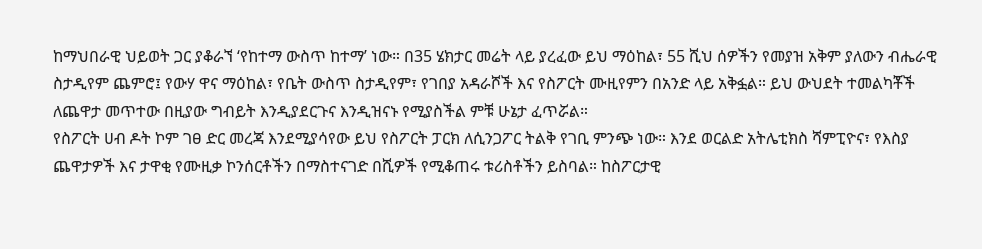ከማህበራዊ ህይወት ጋር ያቆራኘ ‘የከተማ ውስጥ ከተማ’ ነው። በ35 ሄክታር መሬት ላይ ያረፈው ይህ ማዕከል፣ 55 ሺህ ሰዎችን የመያዝ አቅም ያለውን ብሔራዊ ስታዲየም ጨምሮ፤ የውሃ ዋና ማዕከል፣ የቤት ውስጥ ስታዲየም፣ የገበያ አዳራሾች እና የስፖርት ሙዚየምን በአንድ ላይ አቅፏል። ይህ ውህደት ተመልካቾች ለጨዋታ መጥተው በዚያው ግብይት እንዲያደርጉና እንዲዝናኑ የሚያስችል ምቹ ሁኔታ ፈጥሯል።
የስፖርት ሀብ ዶት ኮም ገፀ ድር መረጃ እንደሚያሳየው ይህ የስፖርት ፓርክ ለሲንጋፖር ትልቅ የገቢ ምንጭ ነው። እንደ ወርልድ አትሌቲክስ ሻምፒዮና፣ የእስያ ጨዋታዎች እና ታዋቂ የሙዚቃ ኮንሰርቶችን በማስተናገድ በሺዎች የሚቆጠሩ ቱሪስቶችን ይስባል። ከስፖርታዊ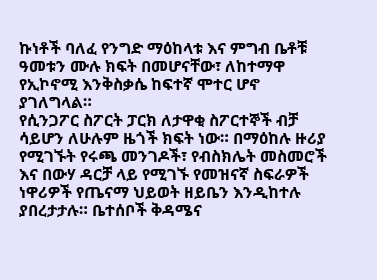ኩነቶች ባለፈ የንግድ ማዕከላቱ እና ምግብ ቤቶቹ ዓመቱን ሙሉ ክፍት በመሆናቸው፣ ለከተማዋ የኢኮኖሚ እንቅስቃሴ ከፍተኛ ሞተር ሆኖ ያገለግላል።
የሲንጋፖር ስፖርት ፓርክ ለታዋቂ ስፖርተኞች ብቻ ሳይሆን ለሁሉም ዜጎች ክፍት ነው። በማዕከሉ ዙሪያ የሚገኙት የሩጫ መንገዶች፣ የብስክሌት መስመሮች እና በውሃ ዳርቻ ላይ የሚገኙ የመዝናኛ ስፍራዎች ነዋሪዎች የጤናማ ህይወት ዘይቤን እንዲከተሉ ያበረታታሉ። ቤተሰቦች ቅዳሜና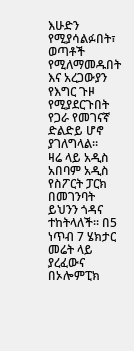እሁድን የሚያሳልፉበት፣ ወጣቶች የሚለማመዱበት እና አረጋውያን የእግር ጉዞ የሚያደርጉበት የጋራ የመገናኛ ድልድይ ሆኖ ያገለግላል።
ዛሬ ላይ አዲስ አበባም አዲስ የስፖርት ፓርክ በመገንባት ይህንን ጎዳና ተከትላለች። በ5 ነጥብ 7 ሄክታር መሬት ላይ ያረፈውና በኦሎምፒክ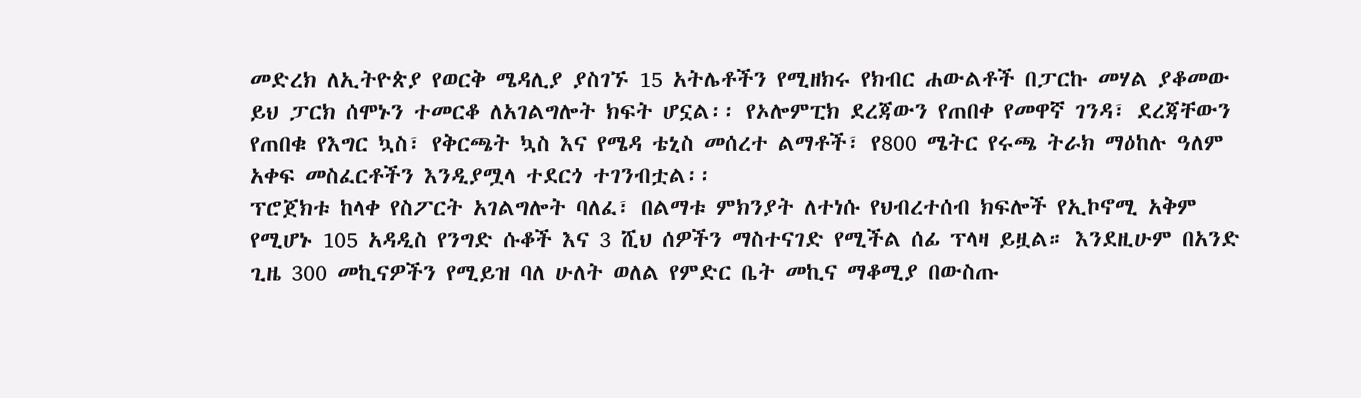መድረክ ለኢትዮጵያ የወርቅ ሜዳሊያ ያስገኙ 15 አትሌቶችን የሚዘክሩ የክብር ሐውልቶች በፓርኩ መሃል ያቆመው ይህ ፓርክ ሰሞኑን ተመርቆ ለአገልግሎት ክፍት ሆኗል፡፡ የኦሎምፒክ ደረጃውን የጠበቀ የመዋኛ ገንዳ፣ ደረጃቸውን የጠበቁ የእግር ኳስ፣ የቅርጫት ኳስ እና የሜዳ ቴኒስ መሰረተ ልማቶች፣ የ800 ሜትር የሩጫ ትራክ ማዕከሉ ዓለም አቀፍ መስፈርቶችን እንዲያሟላ ተደርጎ ተገንብቷል፡፡
ፕሮጀክቱ ከላቀ የስፖርት አገልግሎት ባለፈ፣ በልማቱ ምክንያት ለተነሱ የህብረተሰብ ክፍሎች የኢኮኖሚ አቅም የሚሆኑ 105 አዳዲስ የንግድ ሱቆች እና 3 ሺህ ሰዎችን ማስተናገድ የሚችል ሰፊ ፕላዛ ይዟል። እንደዚሁም በአንድ ጊዜ 300 መኪናዎችን የሚይዝ ባለ ሁለት ወለል የምድር ቤት መኪና ማቆሚያ በውስጡ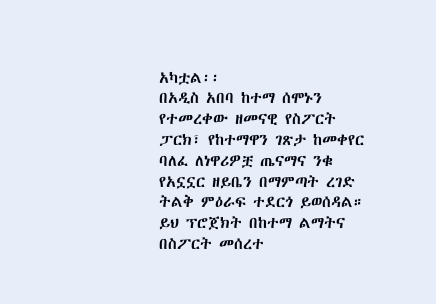አካቷል፡፡
በአዲስ አበባ ከተማ ሰሞኑን የተመረቀው ዘመናዊ የስፖርት ፓርክ፣ የከተማዋን ገጽታ ከመቀየር ባለፈ ለነዋሪዎቿ ጤናማና ንቁ የአኗኗር ዘይቤን በማምጣት ረገድ ትልቅ ምዕራፍ ተደርጎ ይወሰዳል። ይህ ፕሮጀክት በከተማ ልማትና በስፖርት መሰረተ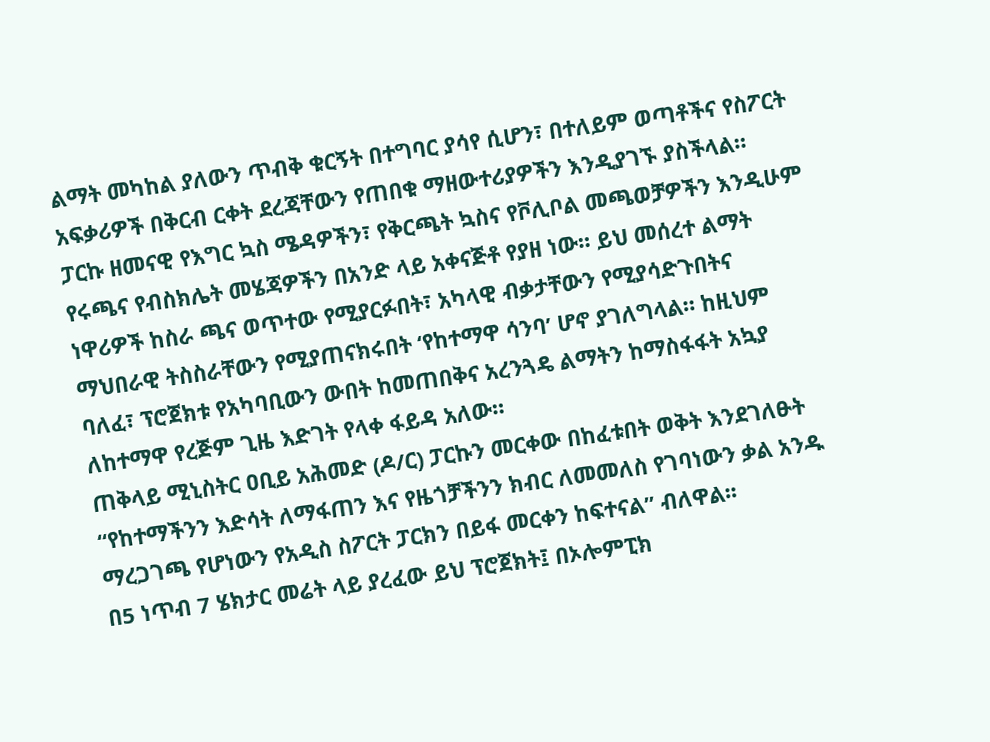ልማት መካከል ያለውን ጥብቅ ቁርኝት በተግባር ያሳየ ሲሆን፣ በተለይም ወጣቶችና የስፖርት አፍቃሪዎች በቅርብ ርቀት ደረጃቸውን የጠበቁ ማዘውተሪያዎችን እንዲያገኙ ያስችላል።
ፓርኩ ዘመናዊ የእግር ኳስ ሜዳዎችን፣ የቅርጫት ኳስና የቮሊቦል መጫወቻዎችን እንዲሁም የሩጫና የብስክሌት መሄጃዎችን በአንድ ላይ አቀናጅቶ የያዘ ነው። ይህ መሰረተ ልማት ነዋሪዎች ከስራ ጫና ወጥተው የሚያርፉበት፣ አካላዊ ብቃታቸውን የሚያሳድጉበትና ማህበራዊ ትስስራቸውን የሚያጠናክሩበት ‘የከተማዋ ሳንባ’ ሆኖ ያገለግላል። ከዚህም ባለፈ፣ ፕሮጀክቱ የአካባቢውን ውበት ከመጠበቅና አረንጓዴ ልማትን ከማስፋፋት አኳያ ለከተማዋ የረጅም ጊዜ እድገት የላቀ ፋይዳ አለው።
ጠቅላይ ሚኒስትር ዐቢይ አሕመድ (ዶ/ር) ፓርኩን መርቀው በከፈቱበት ወቅት እንደገለፁት “የከተማችንን እድሳት ለማፋጠን እና የዜጎቻችንን ክብር ለመመለስ የገባነውን ቃል አንዱ ማረጋገጫ የሆነውን የአዲስ ስፖርት ፓርክን በይፋ መርቀን ከፍተናል” ብለዋል፡፡
በ5 ነጥብ 7 ሄክታር መሬት ላይ ያረፈው ይህ ፕሮጀክት፤ በኦሎምፒክ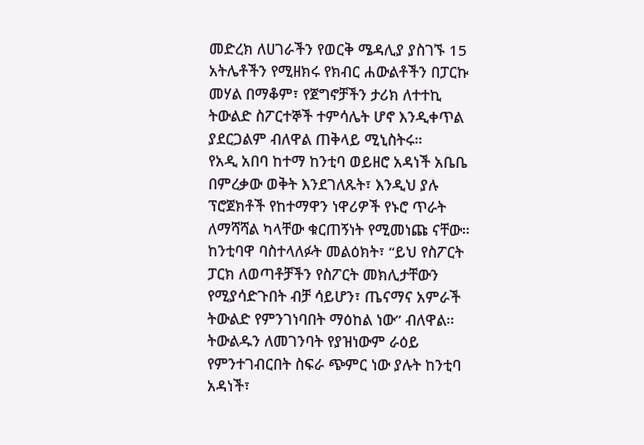መድረክ ለሀገራችን የወርቅ ሜዳሊያ ያስገኙ 15 አትሌቶችን የሚዘክሩ የክብር ሐውልቶችን በፓርኩ መሃል በማቆም፣ የጀግኖቻችን ታሪክ ለተተኪ ትውልድ ስፖርተኞች ተምሳሌት ሆኖ እንዲቀጥል ያደርጋልም ብለዋል ጠቅላይ ሚኒስትሩ።
የአዲ አበባ ከተማ ከንቲባ ወይዘሮ አዳነች አቤቤ በምረቃው ወቅት እንደገለጹት፣ እንዲህ ያሉ ፕሮጀክቶች የከተማዋን ነዋሪዎች የኑሮ ጥራት ለማሻሻል ካላቸው ቁርጠኝነት የሚመነጩ ናቸው።
ከንቲባዋ ባስተላለፉት መልዕክት፣ “ይህ የስፖርት ፓርክ ለወጣቶቻችን የስፖርት መክሊታቸውን የሚያሳድጉበት ብቻ ሳይሆን፣ ጤናማና አምራች ትውልድ የምንገነባበት ማዕከል ነው” ብለዋል።
ትውልዱን ለመገንባት የያዝነውም ራዕይ የምንተገብርበት ስፍራ ጭምር ነው ያሉት ከንቲባ አዳነች፣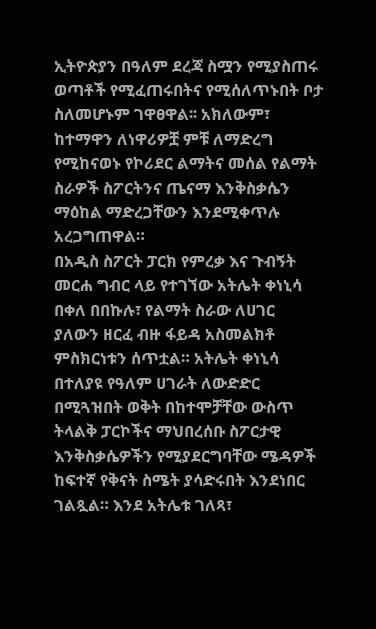ኢትዮጵያን በዓለም ደረጃ ስሟን የሚያስጠሩ ወጣቶች የሚፈጠሩበትና የሚሰለጥኑበት ቦታ ስለመሆኑም ገዋፀዋል፡፡ አክለውም፣ ከተማዋን ለነዋሪዎቿ ምቹ ለማድረግ የሚከናወኑ የኮሪደር ልማትና መሰል የልማት ስራዎች ስፖርትንና ጤናማ እንቅስቃሴን ማዕከል ማድረጋቸውን እንደሚቀጥሉ አረጋግጠዋል።
በአዲስ ስፖርት ፓርክ የምረቃ እና ጉብኝት መርሐ ግብር ላይ የተገኘው አትሌት ቀነኒሳ በቀለ በበኩሉ፣ የልማት ስራው ለሀገር ያለውን ዘርፈ ብዙ ፋይዳ አስመልክቶ ምስክርነቱን ሰጥቷል። አትሌት ቀነኒሳ በተለያዩ የዓለም ሀገራት ለውድድር በሚጓዝበት ወቅት በከተሞቻቸው ውስጥ ትላልቅ ፓርኮችና ማህበረሰቡ ስፖርታዊ እንቅስቃሴዎችን የሚያደርግባቸው ሜዳዎች ከፍተኛ የቅናት ስሜት ያሳድሩበት እንደነበር ገልጿል። እንደ አትሌቱ ገለጻ፣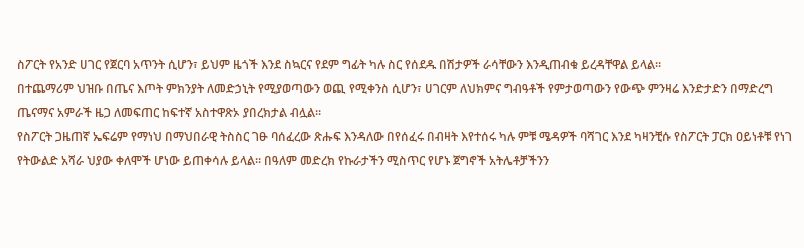ስፖርት የአንድ ሀገር የጀርባ አጥንት ሲሆን፣ ይህም ዜጎች እንደ ስኳርና የደም ግፊት ካሉ ስር የሰደዱ በሽታዎች ራሳቸውን እንዲጠብቁ ይረዳቸዋል ይላል።
በተጨማሪም ህዝቡ በጤና እጦት ምክንያት ለመድኃኒት የሚያወጣውን ወጪ የሚቀንስ ሲሆን፣ ሀገርም ለህክምና ግብዓቶች የምታወጣውን የውጭ ምንዛሬ እንድታድን በማድረግ ጤናማና አምራች ዜጋ ለመፍጠር ከፍተኛ አስተዋጽኦ ያበረክታል ብሏል።
የስፖርት ጋዜጠኛ ኤፍሬም የማነህ በማህበራዊ ትስስር ገፁ ባሰፈረው ጽሑፍ እንዳለው በየሰፈሩ በብዛት እየተሰሩ ካሉ ምቹ ሜዳዎች ባሻገር እንደ ካዛንቺሱ የስፖርት ፓርክ ዐይነቶቹ የነገ የትውልድ አሻራ ህያው ቀለሞች ሆነው ይጠቀሳሉ ይላል። በዓለም መድረክ የኩራታችን ሚስጥር የሆኑ ጀግኖች አትሌቶቻችንን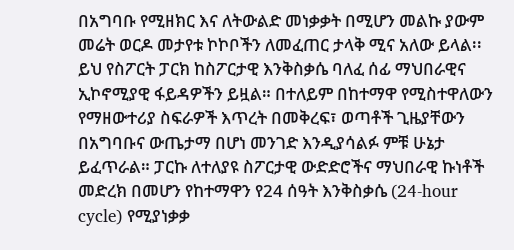በአግባቡ የሚዘክር እና ለትውልድ መነቃቃት በሚሆን መልኩ ያውም መሬት ወርዶ መታየቱ ኮኮቦችን ለመፈጠር ታላቅ ሚና አለው ይላል፡፡
ይህ የስፖርት ፓርክ ከስፖርታዊ እንቅስቃሴ ባለፈ ሰፊ ማህበራዊና ኢኮኖሚያዊ ፋይዳዎችን ይዟል። በተለይም በከተማዋ የሚስተዋለውን የማዘውተሪያ ስፍራዎች እጥረት በመቅረፍ፣ ወጣቶች ጊዜያቸውን በአግባቡና ውጤታማ በሆነ መንገድ እንዲያሳልፉ ምቹ ሁኔታ ይፈጥራል። ፓርኩ ለተለያዩ ስፖርታዊ ውድድሮችና ማህበራዊ ኩነቶች መድረክ በመሆን የከተማዋን የ24 ሰዓት እንቅስቃሴ (24-hour cycle) የሚያነቃቃ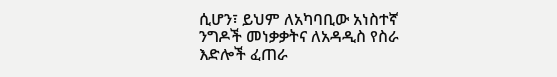ሲሆን፣ ይህም ለአካባቢው አነስተኛ ንግዶች መነቃቃትና ለአዳዲስ የስራ እድሎች ፈጠራ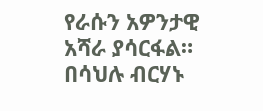የራሱን አዎንታዊ አሻራ ያሳርፋል።
በሳህሉ ብርሃኑ